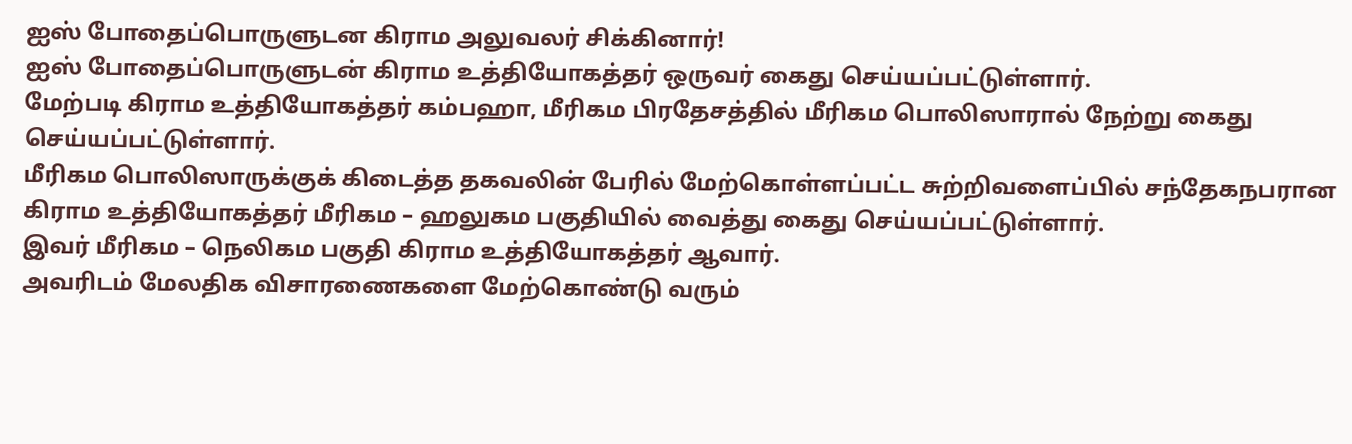ஐஸ் போதைப்பொருளுடன கிராம அலுவலர் சிக்கினார்!
ஐஸ் போதைப்பொருளுடன் கிராம உத்தியோகத்தர் ஒருவர் கைது செய்யப்பட்டுள்ளார்.
மேற்படி கிராம உத்தியோகத்தர் கம்பஹா, மீரிகம பிரதேசத்தில் மீரிகம பொலிஸாரால் நேற்று கைது செய்யப்பட்டுள்ளார்.
மீரிகம பொலிஸாருக்குக் கிடைத்த தகவலின் பேரில் மேற்கொள்ளப்பட்ட சுற்றிவளைப்பில் சந்தேகநபரான கிராம உத்தியோகத்தர் மீரிகம – ஹலுகம பகுதியில் வைத்து கைது செய்யப்பட்டுள்ளார்.
இவர் மீரிகம – நெலிகம பகுதி கிராம உத்தியோகத்தர் ஆவார்.
அவரிடம் மேலதிக விசாரணைகளை மேற்கொண்டு வரும்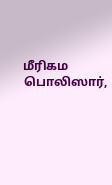மீரிகம பொலிஸார்,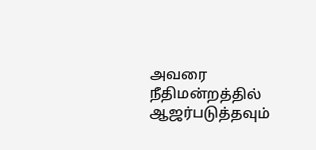அவரை நீதிமன்றத்தில் ஆஜர்படுத்தவும்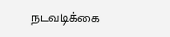நடவடிக்கை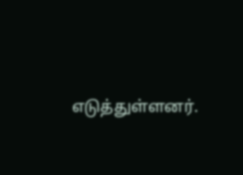எடுத்துள்ளனர்.